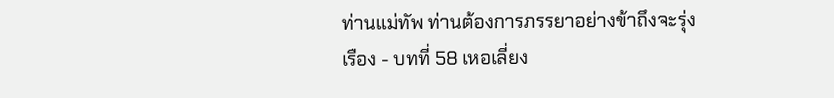ท่านแม่ทัพ ท่านต้องการภรรยาอย่างข้าถึงจะรุ่งเรือง - บทที่ 58 เหอเลี่ยง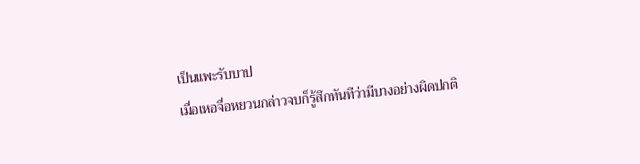เป็นแพะรับบาป
เมื่อเหอจื่อหยวนกล่าวจบก็รู้สึกทันทีว่ามีบางอย่างผิดปกติ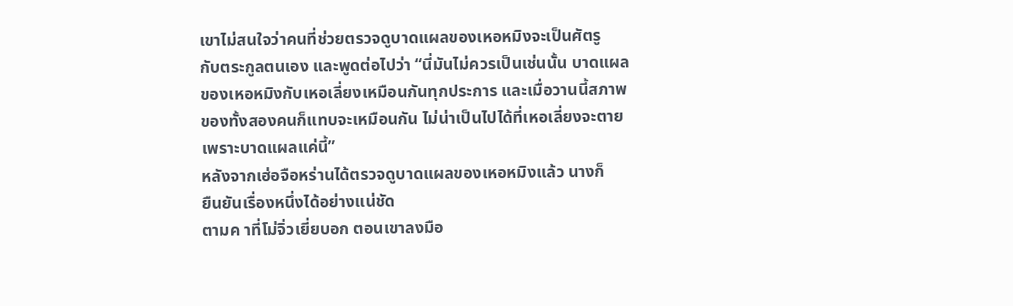เขาไม่สนใจว่าคนที่ช่วยตรวจดูบาดแผลของเหอหมิงจะเป็นศัตรู
กับตระกูลตนเอง และพูดต่อไปว่า “นี่มันไม่ควรเป็นเช่นนั้น บาดแผล
ของเหอหมิงกับเหอเลี่ยงเหมือนกันทุกประการ และเมื่อวานนี้สภาพ
ของทั้งสองคนก็แทบจะเหมือนกัน ไม่น่าเป็นไปได้ที่เหอเลี่ยงจะตาย
เพราะบาดแผลแค่นี้”
หลังจากเฮ่อจือหร่านได้ตรวจดูบาดแผลของเหอหมิงแล้ว นางก็
ยืนยันเรื่องหนึ่งได้อย่างแน่ชัด
ตามค าที่โม่จิ่วเยี่ยบอก ตอนเขาลงมือ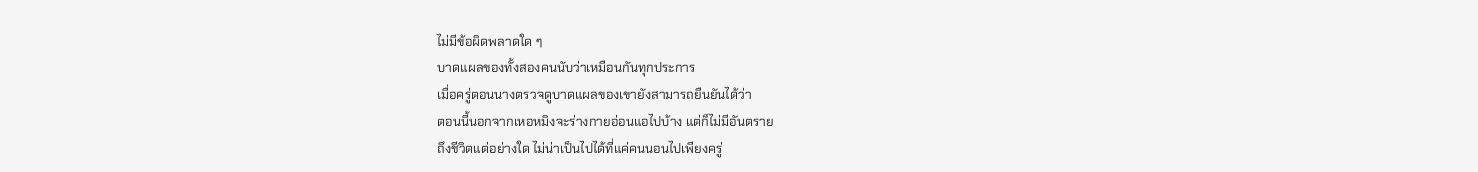ไม่มีข้อผิดพลาดใด ๆ
บาดแผลของทั้งสองคนนับว่าเหมือนกันทุกประการ
เมื่อครู่ตอนนางตรวจดูบาดแผลของเขายังสามารถยืนยันได้ว่า
ตอนนี้นอกจากเหอหมิงจะร่างกายอ่อนแอไปบ้าง แต่ก็ไม่มีอันตราย
ถึงชีวิตแต่อย่างใด ไม่น่าเป็นไปได้ที่แค่คนนอนไปเพียงครู่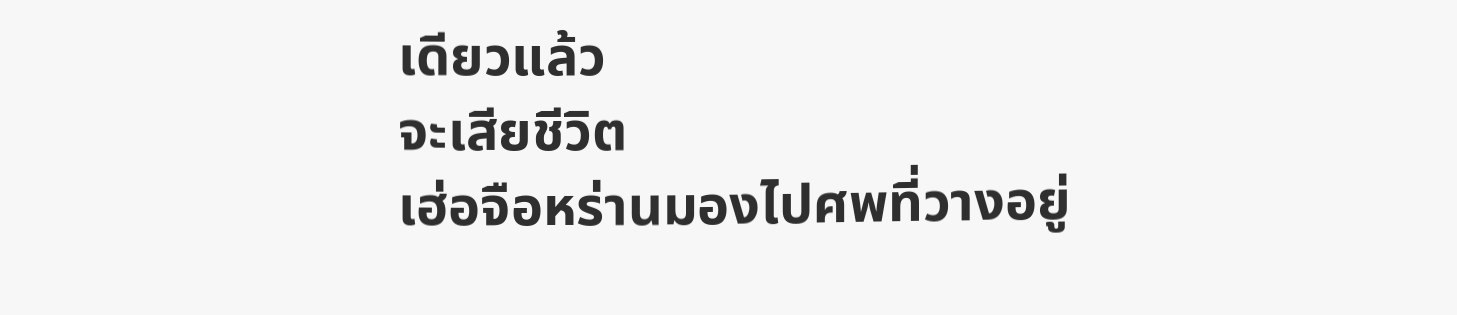เดียวแล้ว
จะเสียชีวิต
เฮ่อจือหร่านมองไปศพที่วางอยู่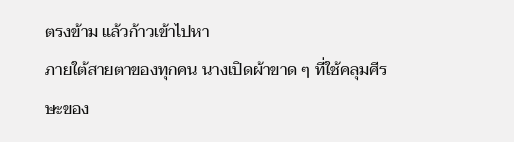ตรงข้าม แล้วก้าวเข้าไปหา
ภายใต้สายตาของทุกคน นางเปิดผ้าขาด ๆ ที่ใช้คลุมศีรษะของ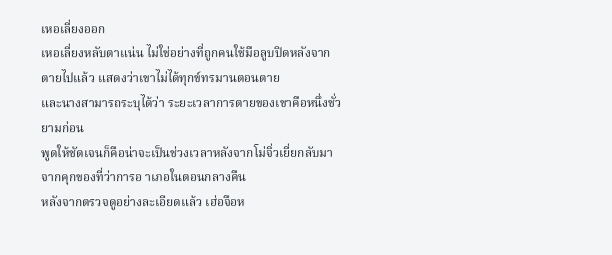เหอเลี่ยงออก
เหอเลี่ยงหลับตาแน่น ไม่ใช่อย่างที่ถูกคนใช้มือลูบปิดหลังจาก
ตายไปแล้ว แสดงว่าเขาไม่ได้ทุกข์ทรมานตอนตาย
และนางสามารถระบุได้ว่า ระยะเวลาการตายของเขาคือหนึ่งชั่ว
ยามก่อน
พูดให้ชัดเจนก็คือน่าจะเป็นช่วงเวลาหลังจากโม่จิ่วเยี่ยกลับมา
จากคุกของที่ว่าการอ าเภอในตอนกลางคืน
หลังจากตรวจดูอย่างละเอียดแล้ว เฮ่อจือห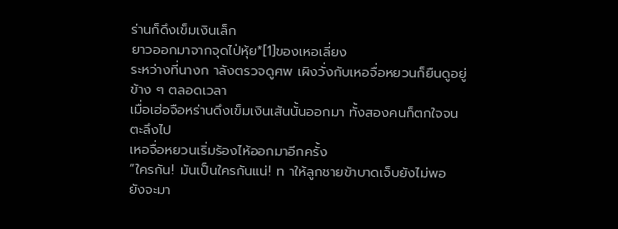ร่านก็ดึงเข็มเงินเล็ก
ยาวออกมาจากจุดไป่หุ้ย*[1]ของเหอเลี่ยง
ระหว่างที่นางก าลังตรวจดูศพ เผิงวั่งกับเหอจื่อหยวนก็ยืนดูอยู่
ข้าง ๆ ตลอดเวลา
เมื่อเฮ่อจือหร่านดึงเข็มเงินเส้นนั้นออกมา ทั้งสองคนก็ตกใจจน
ตะลึงไป
เหอจื่อหยวนเริ่มร้องไห้ออกมาอีกครั้ง
“ใครกัน! มันเป็นใครกันแน่! ท าให้ลูกชายข้าบาดเจ็บยังไม่พอ
ยังจะมา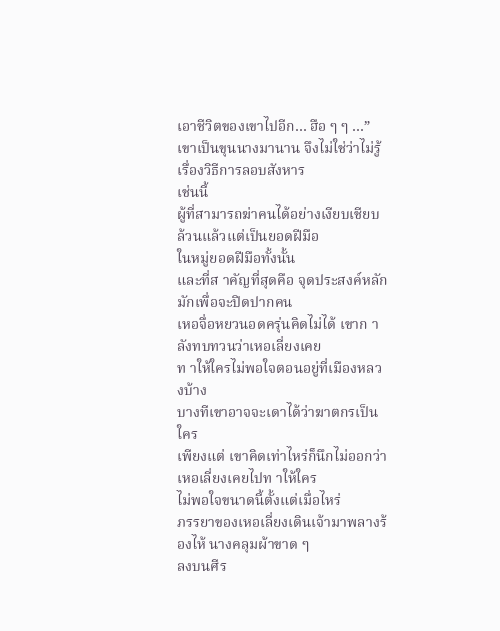เอาชีวิตของเขาไปอีก… ฮือ ๆ ๆ …”
เขาเป็นขุนนางมานาน จึงไม่ใช่ว่าไม่รู้เรื่องวิธีการลอบสังหาร
เช่นนี้
ผู้ที่สามารถฆ่าคนได้อย่างเงียบเชียบ ล้วนแล้วแต่เป็นยอดฝีมือ
ในหมู่ยอดฝีมือทั้งนั้น
และที่ส าคัญที่สุดคือ จุดประสงค์หลักมักเพื่อจะปิดปากคน
เหอจื่อหยวนอดครุ่นคิดไม่ได้ เขาก าลังทบทวนว่าเหอเลี่ยงเคย
ท าให้ใครไม่พอใจตอนอยู่ที่เมืองหลวงบ้าง
บางทีเขาอาจจะเดาได้ว่าฆาตกรเป็นใคร
เพียงแต่ เขาคิดเท่าไหร่ก็นึกไม่ออกว่าเหอเลี่ยงเคยไปท าให้ใคร
ไม่พอใจขนาดนี้ตั้งแต่เมื่อไหร่
ภรรยาของเหอเลี่ยงเดินเจ้ามาพลางร้องไห้ นางคลุมผ้าขาด ๆ
ลงบนศีร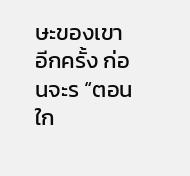ษะของเขาอีกครั้ง ก่อนจะร “ตอนใก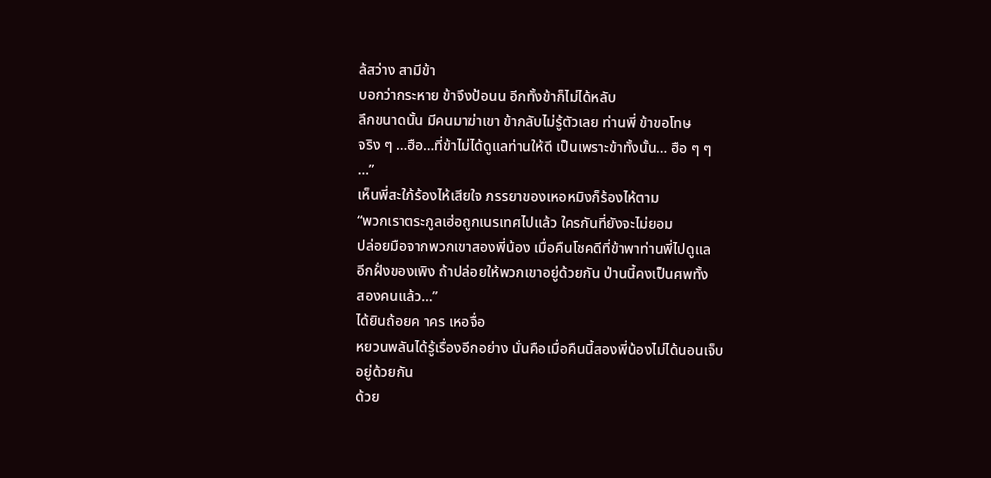ล้สว่าง สามีข้า
บอกว่ากระหาย ข้าจึงป้อนน อีกทั้งข้าก็ไม่ได้หลับ
ลึกขนาดนั้น มีคนมาฆ่าเขา ข้ากลับไม่รู้ตัวเลย ท่านพี่ ข้าขอโทษ
จริง ๆ …ฮือ…ที่ข้าไม่ได้ดูแลท่านให้ดี เป็นเพราะข้าทั้งนั้น… ฮือ ๆ ๆ
…”
เห็นพี่สะใภ้ร้องไห้เสียใจ ภรรยาของเหอหมิงก็ร้องไห้ตาม
“พวกเราตระกูลเฮ่อถูกเนรเทศไปแล้ว ใครกันที่ยังจะไม่ยอม
ปล่อยมือจากพวกเขาสองพี่น้อง เมื่อคืนโชคดีที่ข้าพาท่านพี่ไปดูแล
อีกฝั่งของเพิง ถ้าปล่อยให้พวกเขาอยู่ด้วยกัน ป่านนี้คงเป็นศพทั้ง
สองคนแล้ว…”
ได้ยินถ้อยค าคร เหอจื่อ
หยวนพลันได้รู้เรื่องอีกอย่าง นั่นคือเมื่อคืนนี้สองพี่น้องไม่ได้นอนเจ็บ
อยู่ด้วยกัน
ด้วย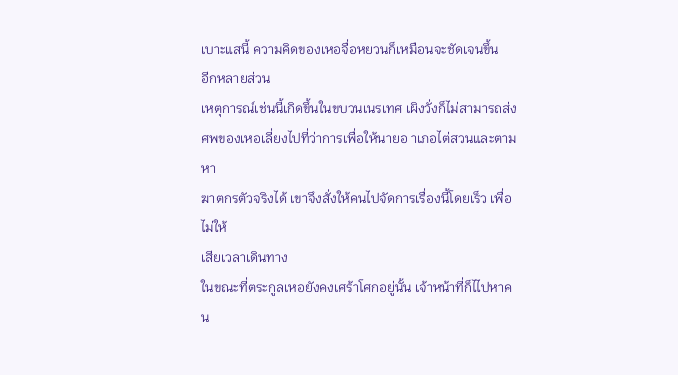เบาะแสนี้ ความคิดของเหอจื่อหยวนก็เหมือนจะชัดเจนขึ้น
อีกหลายส่วน
เหตุการณ์เช่นนี้เกิดขึ้นในขบวนเนรเทศ เผิงวั่งก็ไม่สามารถส่ง
ศพของเหอเลี่ยงไปที่ว่าการเพื่อให้นายอ าเภอไต่สวนและตามหา
ฆาตกรตัวจริงได้ เขาจึงสั่งให้คนไปจัดการเรื่องนี้โดยเร็ว เพื่อไม่ให้
เสียเวลาเดินทาง
ในขณะที่ตระกูลเหอยังคงเศร้าโศกอยู่นั้น เจ้าหน้าที่ก็ไไปหาคน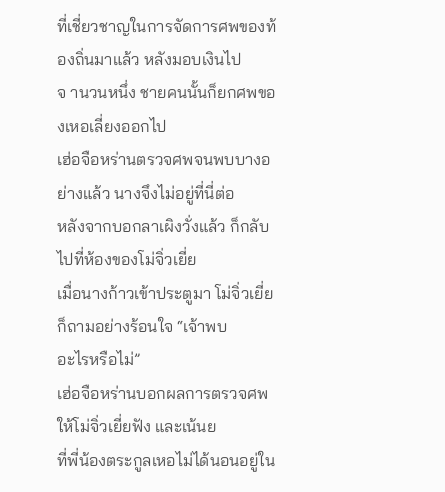ที่เชี่ยวชาญในการจัดการศพของท้องถิ่นมาแล้ว หลังมอบเงินไป
จ านวนหนึ่ง ชายคนนั้นก็ยกศพของเหอเลี่ยงออกไป
เฮ่อจือหร่านตรวจศพจนพบบางอย่างแล้ว นางจึงไม่อยู่ที่นี่ต่อ
หลังจากบอกลาเผิงวั่งแล้ว ก็กลับไปที่ห้องของโม่จิ่วเยี่ย
เมื่อนางก้าวเข้าประตูมา โม่จิ่วเยี่ยก็ถามอย่างร้อนใจ “เจ้าพบ
อะไรหรือไม่”
เฮ่อจือหร่านบอกผลการตรวจศพให้โม่จิ่วเยี่ยฟัง และเน้นย
ที่พี่น้องตระกูลเหอไม่ได้นอนอยู่ใน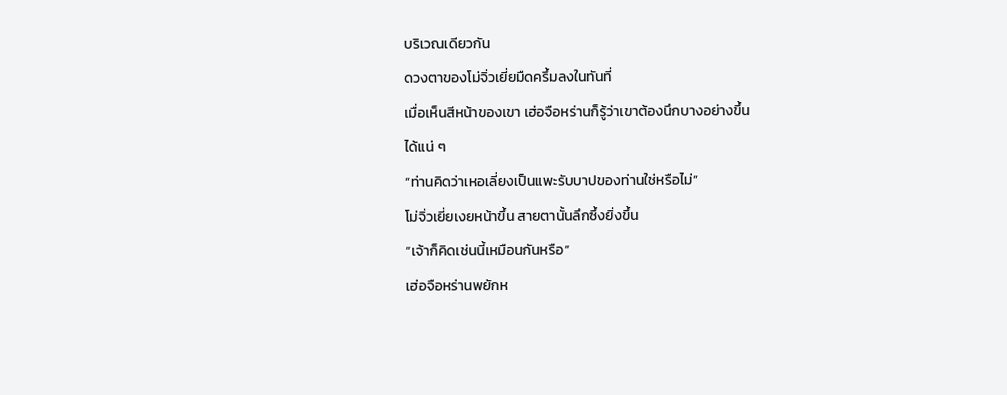บริเวณเดียวกัน
ดวงตาของโม่จิ่วเยี่ยมืดครึ้มลงในทันที่
เมื่อเห็นสีหน้าของเขา เฮ่อจือหร่านก็รู้ว่าเขาต้องนึกบางอย่างขึ้น
ได้แน่ ๆ
“ท่านคิดว่าเหอเลี่ยงเป็นแพะรับบาปของท่านใช่หรือไม่”
โม่จิ่วเยี่ยเงยหน้าขึ้น สายตานั้นลึกซึ้งยิ่งขึ้น
“เจ้าก็คิดเช่นนี้เหมือนกันหรือ”
เฮ่อจือหร่านพยักห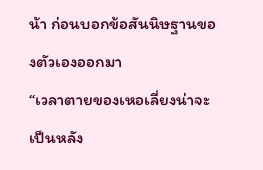น้า ก่อนบอกข้อสันนิษฐานของตัวเองออกมา
“เวลาตายของเหอเลี่ยงน่าจะเป็นหลัง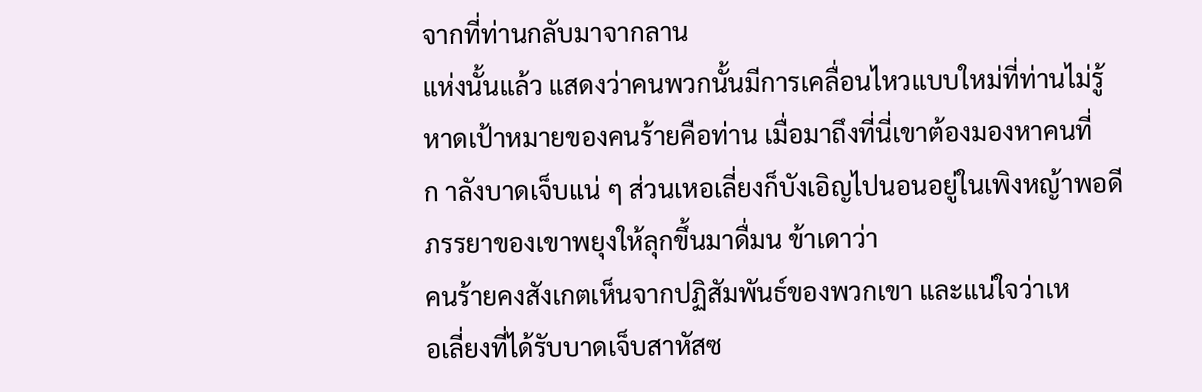จากที่ท่านกลับมาจากลาน
แห่งนั้นแล้ว แสดงว่าคนพวกนั้นมีการเคลื่อนไหวแบบใหม่ที่ท่านไม่รู้
หาดเป้าหมายของคนร้ายคือท่าน เมื่อมาถึงที่นี่เขาต้องมองหาคนที่
ก าลังบาดเจ็บแน่ ๆ ส่วนเหอเลี่ยงก็บังเอิญไปนอนอยู่ในเพิงหญ้าพอดี
ภรรยาของเขาพยุงให้ลุกขึ้นมาดื่มน ข้าเดาว่า
คนร้ายคงสังเกตเห็นจากปฏิสัมพันธ์ของพวกเขา และแน่ใจว่าเห
อเลี่ยงที่ได้รับบาดเจ็บสาหัสซ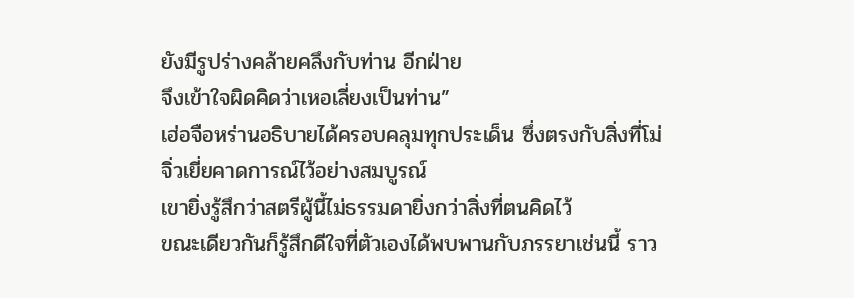ยังมีรูปร่างคล้ายคลึงกับท่าน อีกฝ่าย
จึงเข้าใจผิดคิดว่าเหอเลี่ยงเป็นท่าน”
เฮ่อจือหร่านอธิบายได้ครอบคลุมทุกประเด็น ซึ่งตรงกับสิ่งที่โม่
จิ่วเยี่ยคาดการณ์ไว้อย่างสมบูรณ์
เขายิ่งรู้สึกว่าสตรีผู้นี้ไม่ธรรมดายิ่งกว่าสิ่งที่ตนคิดไว้
ขณะเดียวกันก็รู้สึกดีใจที่ตัวเองได้พบพานกับภรรยาเช่นนี้ ราว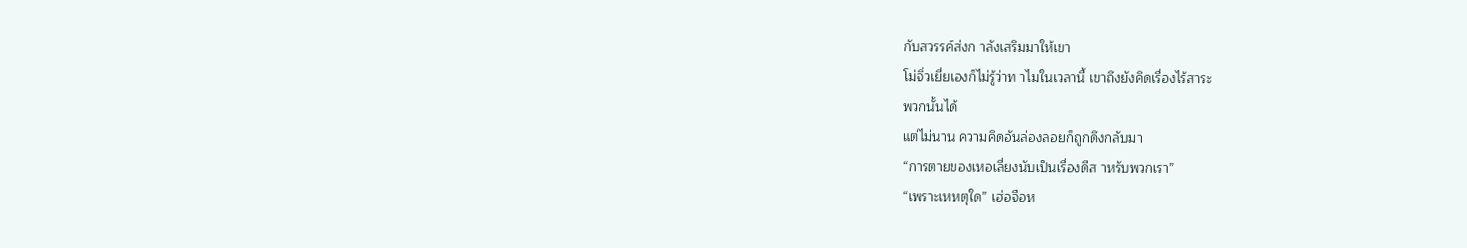กับสวรรค์ส่งก าลังเสริมมาให้เขา
โม่จิ่วเยี่ยเองก็ไม่รู้ว่าท าไมในเวลานี้ เขาถึงยังคิดเรื่องไร้สาระ
พวกนั้นได้
แต่ไม่นาน ความคิดอันล่องลอยก็ถูกดึงกลับมา
“การตายของเหอเลี่ยงนับเป็นเรื่องดีส าหรับพวกเรา”
“เพราะเหหตุใด” เฮ่อจือห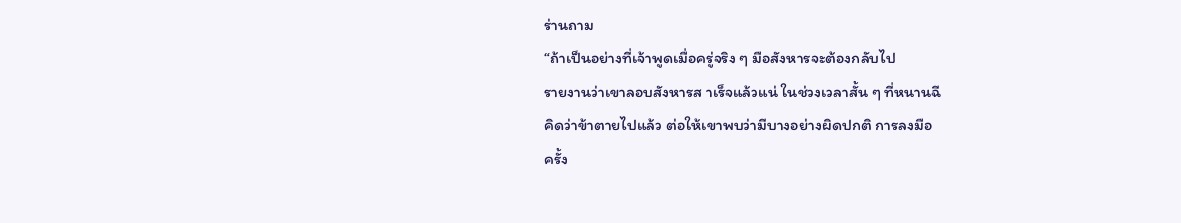ร่านถาม
“ถ้าเป็นอย่างที่เจ้าพูดเมื่อครู่จริง ๆ มือสังหารจะต้องกลับไป
รายงานว่าเขาลอบสังหารส าเร็จแล้วแน่ ในช่วงเวลาสั้น ๆ ที่หนานฉี
คิดว่าข้าตายไปแล้ว ต่อให้เขาพบว่ามีบางอย่างผิดปกติ การลงมือ
ครั้ง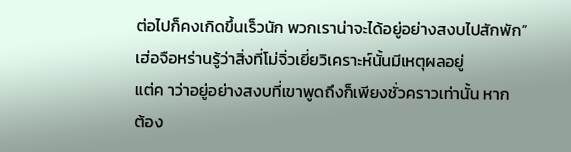ต่อไปก็คงเกิดขึ้นเร็วนัก พวกเราน่าจะได้อยู่อย่างสงบไปสักพัก”
เฮ่อจือหร่านรู้ว่าสิ่งที่โม่จิ่วเยี่ยวิเคราะห์นั้นมีเหตุผลอยู่
แต่ค าว่าอยู่อย่างสงบที่เขาพูดถึงก็เพียงชั่วคราวเท่านั้น หาก
ต้อง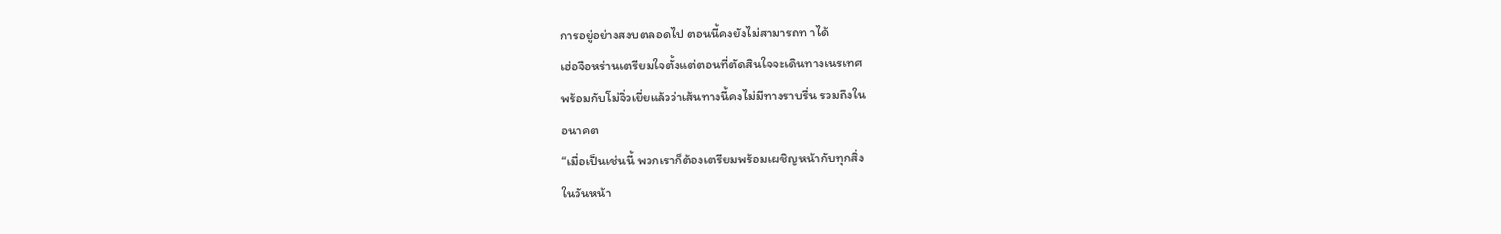การอยู่อย่างสงบตลอดไป ตอนนี้คงยังไม่สามารถท าได้
เฮ่อจือหร่านเตรียมใจตั้งแต่ตอนที่ตัดสินใจจะเดินทางเนรเทศ
พร้อมกับโม่จิ่วเยี่ยแล้วว่าเส้นทางนี้คงไม่มีทางราบรื่น รวมถึงใน
อนาคต
“เมื่อเป็นเช่นนี้ พวกเราก็ต้องเตรียมพร้อมเผชิญหน้ากับทุกสิ่ง
ในวันหน้า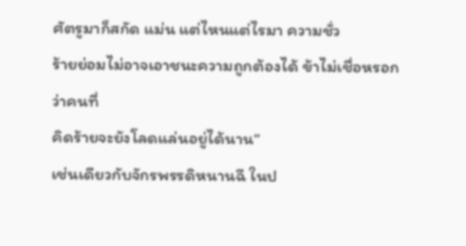ศัตรูมาก็สกัด แม่น แต่ไหนแต่ไรมา ความชั่ว
ร้ายย่อมไม่อาจเอาชนะความถูกต้องได้ ข้าไม่เชื่อหรอกว่าคนที่
คิดร้ายจะยังโลดแล่นอยู่ได้นาน”
เช่นเดียวกับจักรพรรดิหนานฉี ในป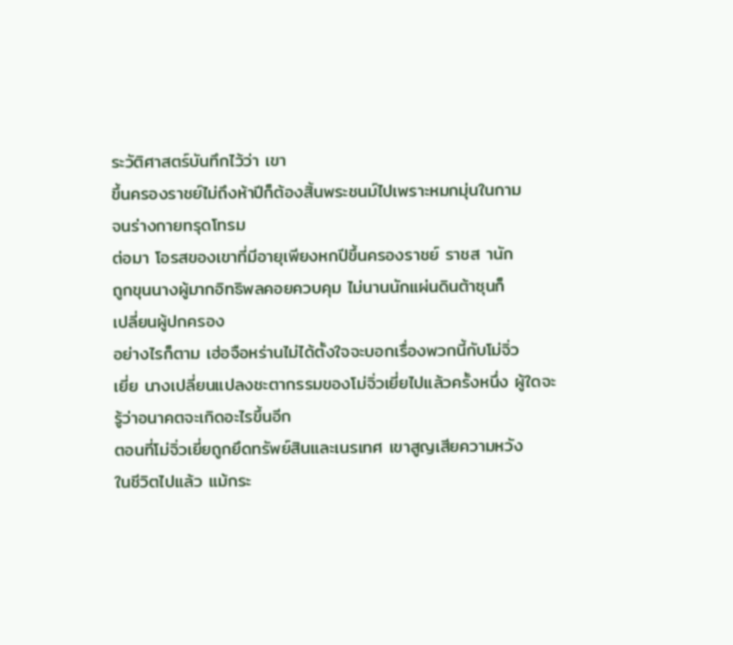ระวัติศาสตร์บันทึกไว้ว่า เขา
ขึ้นครองราชย์ไม่ถึงห้าปีก็ต้องสิ้นพระชนม์ไปเพราะหมกมุ่นในกาม
จนร่างกายทรุดโทรม
ต่อมา โอรสของเขาที่มีอายุเพียงหกปีขึ้นครองราชย์ ราชส านัก
ถูกขุนนางผู้มากอิทธิพลคอยควบคุม ไม่นานนักแผ่นดินต้าซุนก็
เปลี่ยนผู้ปกครอง
อย่างไรก็ตาม เฮ่อจือหร่านไม่ได้ตั้งใจจะบอกเรื่องพวกนี้กับโม่จิ่ว
เยี่ย นางเปลี่ยนแปลงชะตากรรมของโม่จิ่วเยี่ยไปแล้วครั้งหนึ่ง ผู้ใดจะ
รู้ว่าอนาคตจะเกิดอะไรขึ้นอีก
ตอนที่โม่จิ่วเยี่ยถูกยึดทรัพย์สินและเนรเทศ เขาสูญเสียความหวัง
ในชีวิตไปแล้ว แม้กระ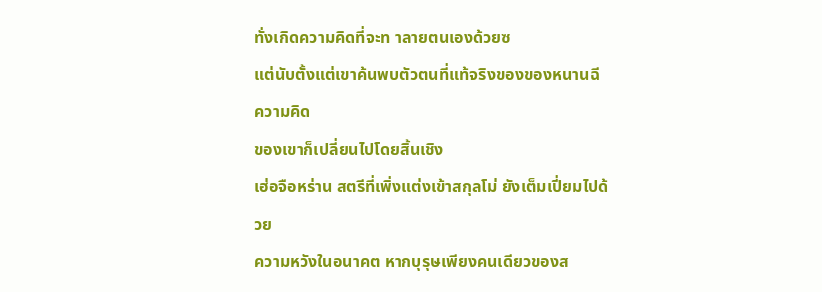ทั่งเกิดความคิดที่จะท าลายตนเองด้วยซ
แต่นับตั้งแต่เขาค้นพบตัวตนที่แท้จริงของของหนานฉี ความคิด
ของเขาก็เปลี่ยนไปโดยสิ้นเชิง
เฮ่อจือหร่าน สตรีที่เพิ่งแต่งเข้าสกุลโม่ ยังเต็มเปี่ยมไปด้วย
ความหวังในอนาคต หากบุรุษเพียงคนเดียวของส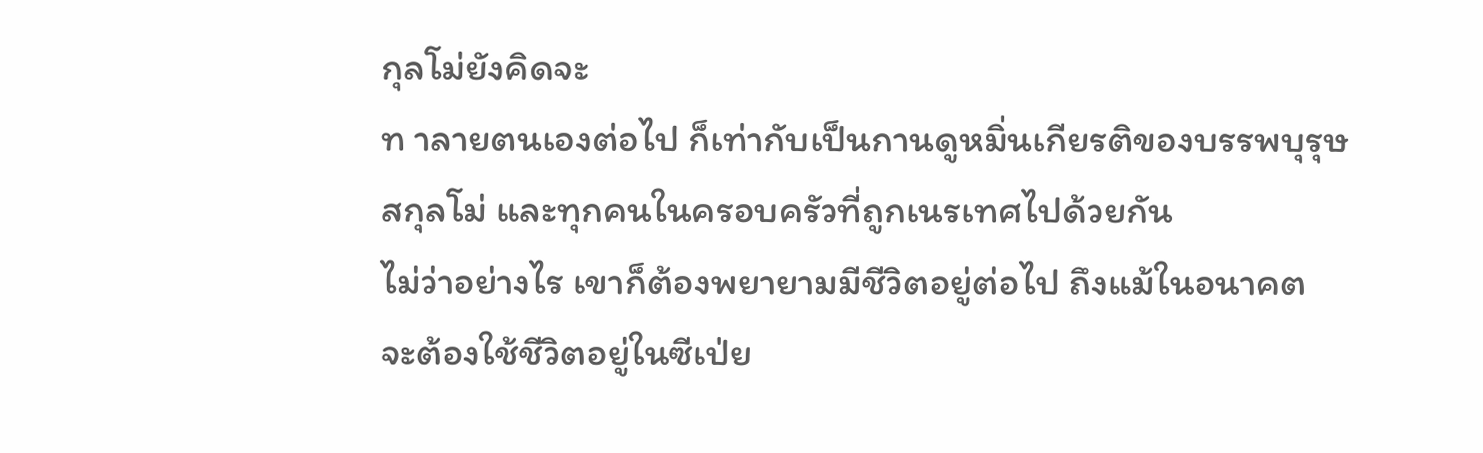กุลโม่ยังคิดจะ
ท าลายตนเองต่อไป ก็เท่ากับเป็นกานดูหมิ่นเกียรติของบรรพบุรุษ
สกุลโม่ และทุกคนในครอบครัวที่ถูกเนรเทศไปด้วยกัน
ไม่ว่าอย่างไร เขาก็ต้องพยายามมีชีวิตอยู่ต่อไป ถึงแม้ในอนาคต
จะต้องใช้ชีวิตอยู่ในซีเป่ย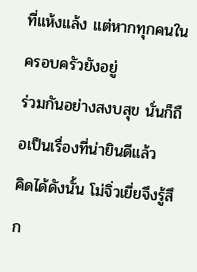ที่แห้งแล้ง แต่หากทุกคนในครอบครัวยังอยู่
ร่วมกันอย่างสงบสุข นั่นก็ถือเป็นเรื่องที่น่ายินดีแล้ว
คิดได้ดังนั้น โม่จิ่วเยี่ยจึงรู้สึก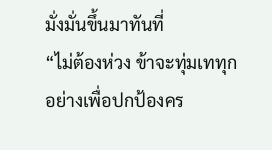มั่งมั่นขึ้นมาทันที่
“ไม่ต้องห่วง ข้าจะทุ่มเททุกอย่างเพื่อปกป้องคร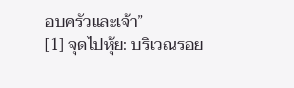อบครัวและเจ้า”
[1] จุดไปหุ้ย: บริเวณรอย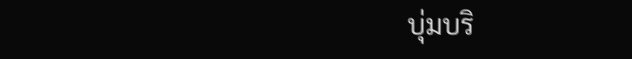บุ่มบริ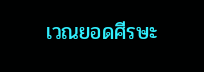เวณยอดศีรษะ